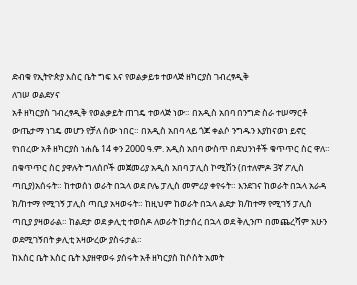ድብቁ የኢትዮጵያ እስር ቤት ግፍ እና የወልቃይቱ ተወላጅ ዘካርያስ ገብረፃዲቅ
ለገሠ ወልደሃና
አቶ ዘካርያስ ገብረፃዲቅ የወልቃይት ጠገዴ ተወላጅ ነው። በአዲስ አበባ በንግድ ስራ ተሠማርቶ ውጤታማ ነገዴ መሆን የቻለ ሰው ነበር። በአዲስ አበባ ላይ ጎጆ ቀልሶ ንግዱን እያከናወነ ይኖር የነበረው አቶ ዘካርያስ ነሐሴ 14 ቀን 2000 ዓ.ም. አዲስ አበባ ውስጥ በደህንነቶች ቁጥጥር ስር ዋለ። በቁጥጥር ስር ያዋሉት ግለሰቦች መጀመሪያ አዲስ አበባ ፓሊስ ኮሚሽን (በተለምዶ 3ኛ ፖሊስ ጣቢያ)አሰሩት። ከተወሰነ ወራት በኋላ ወደ ቦሌ ፓሊስ መምሪያ ቀየሩት። እንደገና ከወራት በኋላ አራዳ ክ/ከተማ የሚገኝ ፓሊስ ጣቢያ አዛወሩት። ከዚህም ከወራት በኋላ ልደታ ክ/ከተማ የሚገኝ ፓሊስ ጣቢያ ያዛወራል። ከልደታ ወደ ቃሊቲ ተወስዶ ለወራት ከታሰረ በኋላ ወደ ቅሊንጦ በመጨረሻም አሁን ወደሚገኝበት ቃሊቲ አዛውረው ያስሩታል።
ከእስር ቤት እስር ቤት እያዘዋወሩ ያሰሩት አቶ ዘካርያስ ከሶስት አመት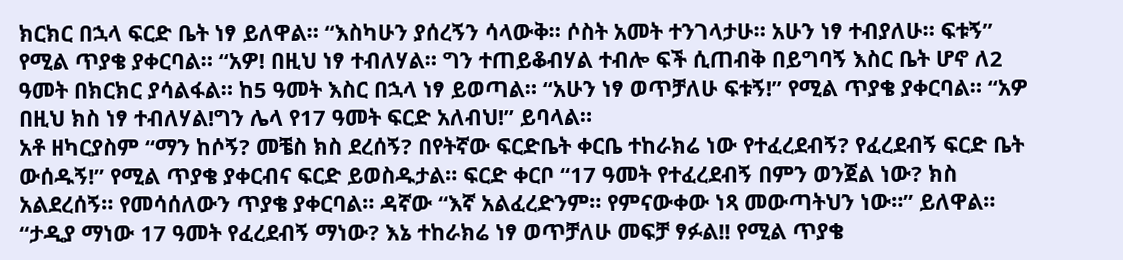ክርክር በኋላ ፍርድ ቤት ነፃ ይለዋል። “እስካሁን ያሰረኝን ሳላውቅ። ሶስት አመት ተንገላታሁ። አሁን ነፃ ተብያለሁ። ፍቱኝ” የሚል ጥያቄ ያቀርባል። “አዎ! በዚህ ነፃ ተብለሃል። ግን ተጠይቆብሃል ተብሎ ፍች ሲጠብቅ በይግባኝ እስር ቤት ሆኖ ለ2 ዓመት በክርክር ያሳልፋል። ከ5 ዓመት እስር በኋላ ነፃ ይወጣል። “አሁን ነፃ ወጥቻለሁ ፍቱኝ!” የሚል ጥያቄ ያቀርባል። “አዎ በዚህ ክስ ነፃ ተብለሃል!ግን ሌላ የ17 ዓመት ፍርድ አለብህ!” ይባላል።
አቶ ዘካርያስም “ማን ከሶኝ? መቼስ ክስ ደረሰኝ? በየትኛው ፍርድቤት ቀርቤ ተከራክሬ ነው የተፈረደብኝ? የፈረደብኝ ፍርድ ቤት ውሰዱኝ!” የሚል ጥያቄ ያቀርብና ፍርድ ይወስዱታል። ፍርድ ቀርቦ “17 ዓመት የተፈረደብኝ በምን ወንጀል ነው? ክስ አልደረሰኝ። የመሳሰለውን ጥያቄ ያቀርባል። ዳኛው “እኛ አልፈረድንም። የምናውቀው ነጻ መውጣትህን ነው።” ይለዋል። “ታዲያ ማነው 17 ዓመት የፈረደብኝ ማነው? እኔ ተከራክሬ ነፃ ወጥቻለሁ መፍቻ ፃፉል!! የሚል ጥያቄ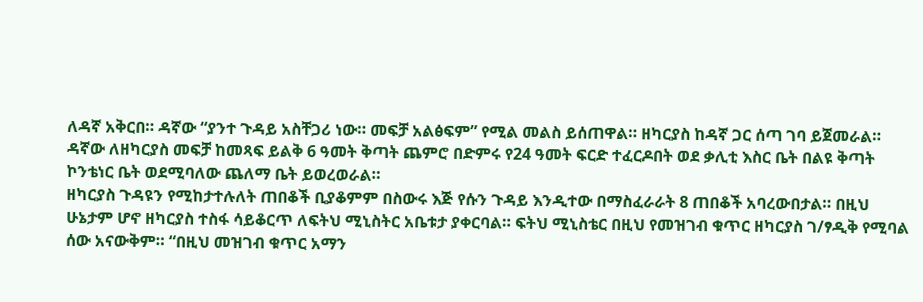ለዳኛ አቅርበ። ዳኛው “ያንተ ጉዳይ አስቸጋሪ ነው። መፍቻ አልፅፍም” የሚል መልስ ይሰጠዋል። ዘካርያስ ከዳኛ ጋር ሰጣ ገባ ይጀመራል። ዳኛው ለዘካርያስ መፍቻ ከመጻፍ ይልቅ 6 ዓመት ቅጣት ጨምሮ በድምሩ የ24 ዓመት ፍርድ ተፈርዶበት ወደ ቃሊቲ እስር ቤት በልዩ ቅጣት ኮንቴነር ቤት ወደሚባለው ጨለማ ቤት ይወረወራል።
ዘካርያስ ጉዳዩን የሚከታተሉለት ጠበቆች ቢያቆምም በስውሩ እጅ የሱን ጉዳይ እንዲተው በማስፈራራት 8 ጠበቆች አባረውበታል። በዚህ ሁኔታም ሆኖ ዘካርያስ ተስፋ ሳይቆርጥ ለፍትህ ሚኒስትር አቤቱታ ያቀርባል። ፍትህ ሚኒስቴር በዚህ የመዝገብ ቁጥር ዘካርያስ ገ/ፃዲቅ የሚባል ሰው አናውቅም። “በዚህ መዝገብ ቁጥር አማን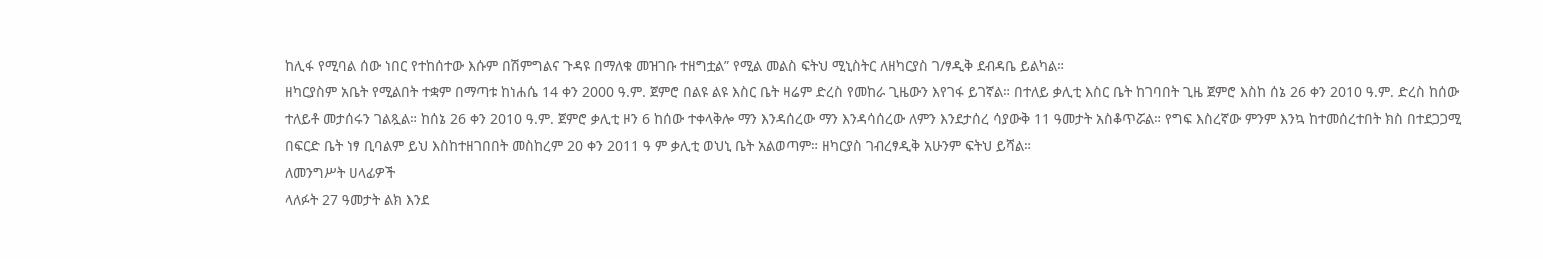ከሊፋ የሚባል ሰው ነበር የተከሰተው እሱም በሽምግልና ጉዳዩ በማለቁ መዝገቡ ተዘግቷል” የሚል መልስ ፍትህ ሚኒስትር ለዘካርያስ ገ/ፃዲቅ ደብዳቤ ይልካል።
ዘካርያስም አቤት የሚልበት ተቋም በማጣቱ ከነሐሴ 14 ቀን 2000 ዓ.ም. ጀምሮ በልዩ ልዩ እስር ቤት ዛሬም ድረስ የመከራ ጊዜውን እየገፋ ይገኛል። በተለይ ቃሊቲ እስር ቤት ከገባበት ጊዜ ጀምሮ እስከ ሰኔ 26 ቀን 2010 ዓ.ም. ድረስ ከሰው ተለይቶ መታሰሩን ገልጿል። ከሰኔ 26 ቀን 2010 ዓ.ም. ጀምሮ ቃሊቲ ዞን 6 ከሰው ተቀላቅሎ ማን እንዳሰረው ማን እንዳሳሰረው ለምን እንደታሰረ ሳያውቅ 11 ዓመታት አስቆጥሯል። የግፍ እስረኛው ምንም እንኳ ከተመሰረተበት ክስ በተደጋጋሚ በፍርድ ቤት ነፃ ቢባልም ይህ እስከተዘገበበት መስከረም 20 ቀን 2011 ዓ ም ቃሊቲ ወህኒ ቤት አልወጣም። ዘካርያስ ገብረፃዲቅ አሁንም ፍትህ ይሻል።
ለመንግሥት ሀላፊዎች
ላለፉት 27 ዓመታት ልክ እንደ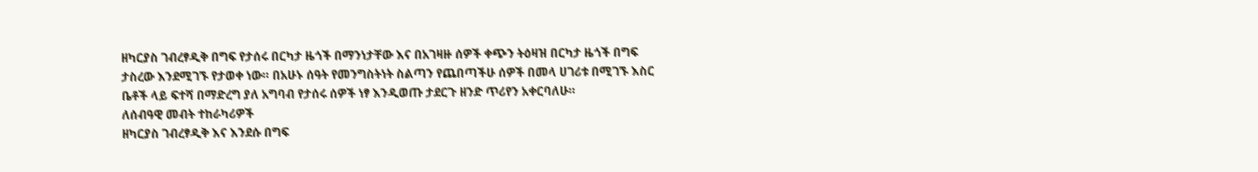ዘካርያስ ገብረፃዲቅ በግፍ የታሰሩ በርካታ ዜጎች በማንነታቸው እና በአገዛዙ ሰዎች ቀጭን ትዕዛዝ በርካታ ዜጎች በግፍ ታስረው እንደሚገኙ የታወቀ ነው። በአሁኑ ሰዓት የመንግስትነት ስልጣን የጨበጣችሁ ሰዎች በመላ ሀገሪቱ በሚገኙ እስር ቤቶች ላይ ፍተሻ በማድረግ ያለ አግባብ የታሰሩ ሰዎች ነፃ እንዲወጡ ታደርጉ ዘንድ ጥሪየን አቀርባለሁ።
ለሰብዓዊ መብት ተከራካሪዎች
ዘካርያስ ገብረፃዲቅ እና እንደሱ በግፍ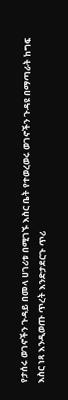የታሰሩ ወገኖችን ጉዳይ በመላ ሀገሪቱ በሚገኙ እስር ቤት የተወረወሩ ወገኖችን ጉዳዩ በማጣራት ከግፍ እስር ነጻ እንዲወጡ ጥረት እንድታደርጉ ጥሪ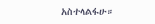አስተላልፋሁ።